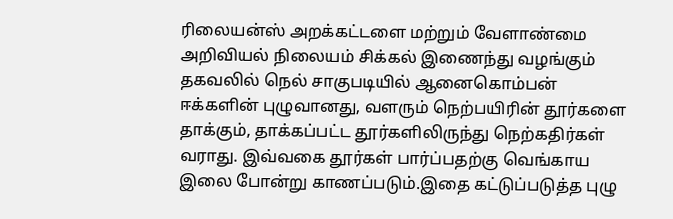ரிலையன்ஸ் அறக்கட்டளை மற்றும் வேளாண்மை அறிவியல் நிலையம் சிக்கல் இணைந்து வழங்கும் தகவலில் நெல் சாகுபடியில் ஆனைகொம்பன் ஈக்களின் புழுவானது, வளரும் நெற்பயிரின் தூர்களை தாக்கும், தாக்கப்பட்ட தூர்களிலிருந்து நெற்கதிர்கள் வராது. இவ்வகை தூர்கள் பார்ப்பதற்கு வெங்காய இலை போன்று காணப்படும்.இதை கட்டுப்படுத்த புழு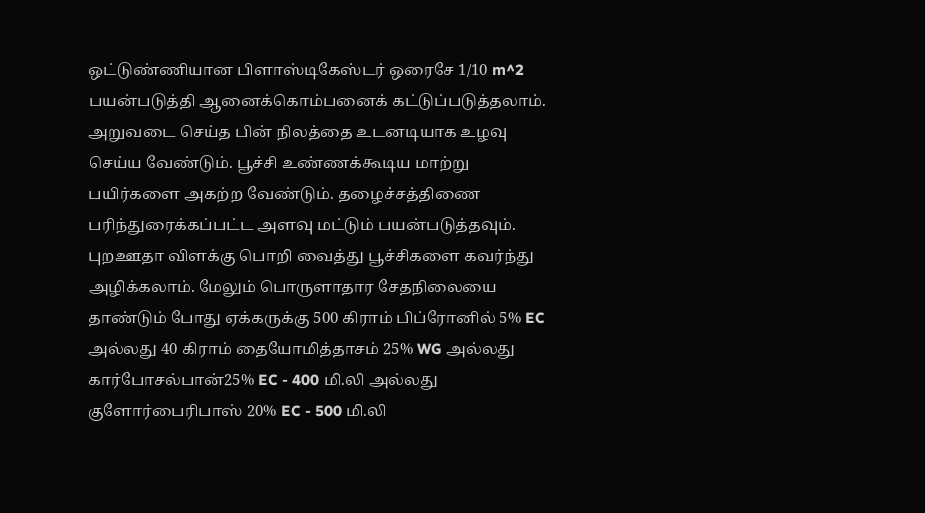ஒட்டுண்ணியான பிளாஸ்டிகேஸ்டர் ஒரைசே 1/10 m^2 பயன்படுத்தி ஆனைக்கொம்பனைக் கட்டுப்படுத்தலாம். அறுவடை செய்த பின் நிலத்தை உடனடியாக உழவு செய்ய வேண்டும். பூச்சி உண்ணக்கூடிய மாற்று பயிர்களை அகற்ற வேண்டும். தழைச்சத்திணை பரிந்துரைக்கப்பட்ட அளவு மட்டும் பயன்படுத்தவும். புறஊதா விளக்கு பொறி வைத்து பூச்சிகளை கவர்ந்து அழிக்கலாம். மேலும் பொருளாதார சேதநிலையை தாண்டும் போது ஏக்கருக்கு 500 கிராம் பிப்ரோனில் 5% EC அல்லது 40 கிராம் தையோமித்தாசம் 25% WG அல்லது கார்போசல்பான்25% EC - 400 மி.லி அல்லது குளோர்பைரிபாஸ் 20% EC - 500 மி.லி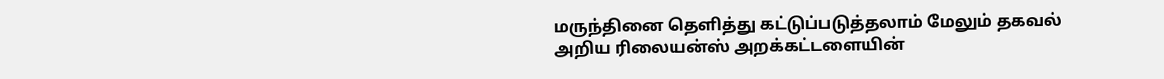மருந்தினை தெளித்து கட்டுப்படுத்தலாம் மேலும் தகவல் அறிய ரிலையன்ஸ் அறக்கட்டளையின்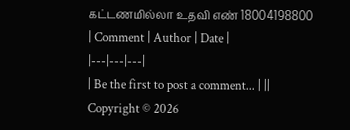கட்டணமில்லா உதவி எண் 18004198800
| Comment | Author | Date |
|---|---|---|
| Be the first to post a comment... | ||
Copyright © 2026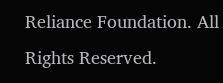Reliance Foundation. All Rights Reserved.